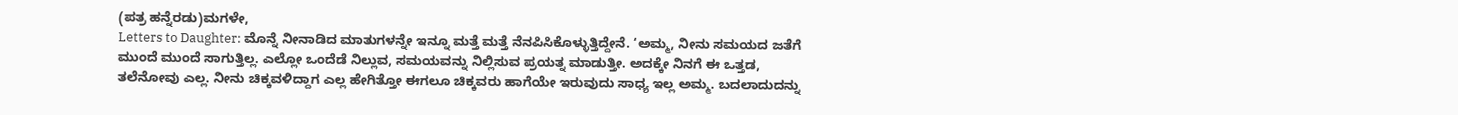(ಪತ್ರ ಹನ್ನೆರಡು)ಮಗಳೇ,
Letters to Daughter: ಮೊನ್ನೆ ನೀನಾಡಿದ ಮಾತುಗಳನ್ನೇ ಇನ್ನೂ ಮತ್ತೆ ಮತ್ತೆ ನೆನಪಿಸಿಕೊಳ್ಳುತ್ತಿದ್ದೇನೆ. ‘ಅಮ್ಮ, ನೀನು ಸಮಯದ ಜತೆಗೆ ಮುಂದೆ ಮುಂದೆ ಸಾಗುತ್ತಿಲ್ಲ. ಎಲ್ಲೋ ಒಂದೆಡೆ ನಿಲ್ಲುವ, ಸಮಯವನ್ನು ನಿಲ್ಲಿಸುವ ಪ್ರಯತ್ನ ಮಾಡುತ್ತೀ. ಅದಕ್ಕೇ ನಿನಗೆ ಈ ಒತ್ತಡ, ತಲೆನೋವು ಎಲ್ಲ. ನೀನು ಚಿಕ್ಕವಳಿದ್ದಾಗ ಎಲ್ಲ ಹೇಗಿತ್ತೋ ಈಗಲೂ ಚಿಕ್ಕವರು ಹಾಗೆಯೇ ಇರುವುದು ಸಾಧ್ಯ ಇಲ್ಲ ಅಮ್ಮ. ಬದಲಾದುದನ್ನು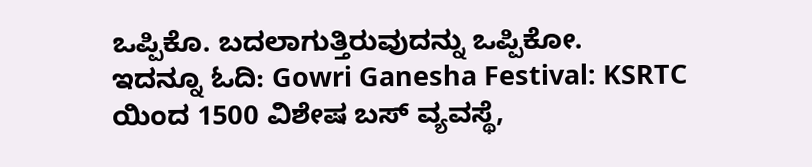ಒಪ್ಪಿಕೊ. ಬದಲಾಗುತ್ತಿರುವುದನ್ನು ಒಪ್ಪಿಕೋ.
ಇದನ್ನೂ ಓದಿ: Gowri Ganesha Festival: KSRTC ಯಿಂದ 1500 ವಿಶೇಷ ಬಸ್ ವ್ಯವಸ್ಥೆ,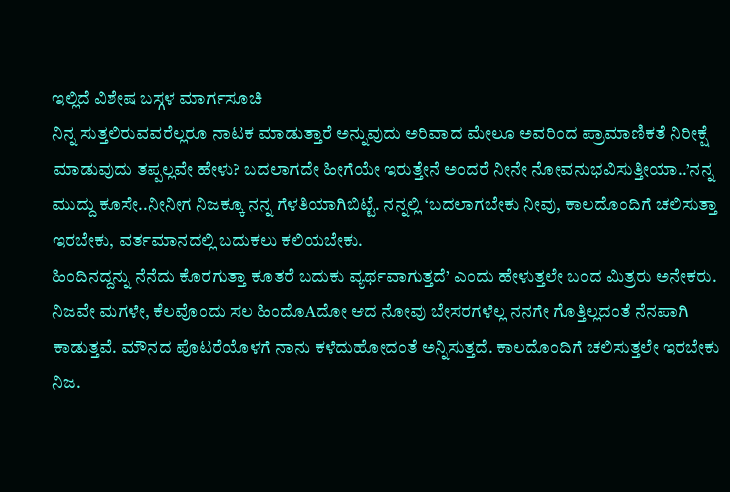ಇಲ್ಲಿದೆ ವಿಶೇಷ ಬಸ್ಗಳ ಮಾರ್ಗಸೂಚಿ
ನಿನ್ನ ಸುತ್ತಲಿರುವವರೆಲ್ಲರೂ ನಾಟಕ ಮಾಡುತ್ತಾರೆ ಅನ್ನುವುದು ಅರಿವಾದ ಮೇಲೂ ಅವರಿಂದ ಪ್ರಾಮಾಣಿಕತೆ ನಿರೀಕ್ಷೆ ಮಾಡುವುದು ತಪ್ಪಲ್ಲವೇ ಹೇಳು? ಬದಲಾಗದೇ ಹೀಗೆಯೇ ಇರುತ್ತೇನೆ ಅಂದರೆ ನೀನೇ ನೋವನುಭವಿಸುತ್ತೀಯಾ..’ನನ್ನ ಮುದ್ದು ಕೂಸೇ..ನೀನೀಗ ನಿಜಕ್ಕೂ ನನ್ನ ಗೆಳತಿಯಾಗಿಬಿಟ್ಟೆ. ನನ್ನಲ್ಲಿ ‘ಬದಲಾಗಬೇಕು ನೀವು, ಕಾಲದೊಂದಿಗೆ ಚಲಿಸುತ್ತಾ ಇರಬೇಕು, ವರ್ತಮಾನದಲ್ಲಿ ಬದುಕಲು ಕಲಿಯಬೇಕು.
ಹಿಂದಿನದ್ದನ್ನು ನೆನೆದು ಕೊರಗುತ್ತಾ ಕೂತರೆ ಬದುಕು ವ್ಯರ್ಥವಾಗುತ್ತದೆ’ ಎಂದು ಹೇಳುತ್ತಲೇ ಬಂದ ಮಿತ್ರರು ಅನೇಕರು. ನಿಜವೇ ಮಗಳೇ, ಕೆಲವೊಂದು ಸಲ ಹಿಂದೊAದೋ ಆದ ನೋವು ಬೇಸರಗಳೆಲ್ಲ ನನಗೇ ಗೊತ್ತಿಲ್ಲದಂತೆ ನೆನಪಾಗಿ ಕಾಡುತ್ತವೆ. ಮೌನದ ಪೊಟರೆಯೊಳಗೆ ನಾನು ಕಳೆದುಹೋದಂತೆ ಅನ್ನಿಸುತ್ತದೆ. ಕಾಲದೊಂದಿಗೆ ಚಲಿಸುತ್ತಲೇ ಇರಬೇಕು ನಿಜ.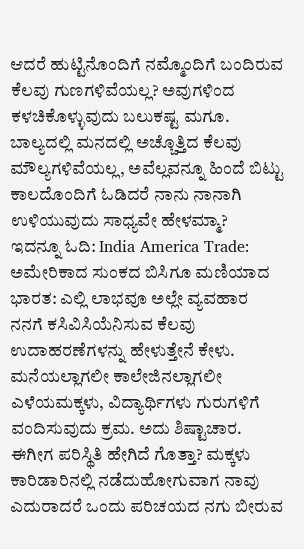ಆದರೆ ಹುಟ್ಟಿನೊಂದಿಗೆ ನಮ್ಮೊಂದಿಗೆ ಬಂದಿರುವ ಕೆಲವು ಗುಣಗಳಿವೆಯಲ್ಲ? ಅವುಗಳಿಂದ ಕಳಚಿಕೊಳ್ಳುವುದು ಬಲುಕಷ್ಟ ಮಗೂ. ಬಾಲ್ಯದಲ್ಲಿ ಮನದಲ್ಲಿ ಅಚ್ಚೊತ್ತಿದ ಕೆಲವು ಮೌಲ್ಯಗಳಿವೆಯಲ್ಲ, ಅವೆಲ್ಲವನ್ನೂ ಹಿಂದೆ ಬಿಟ್ಟು ಕಾಲದೊಂದಿಗೆ ಓಡಿದರೆ ನಾನು ನಾನಾಗಿ ಉಳಿಯುವುದು ಸಾಧ್ಯವೇ ಹೇಳಮ್ಮಾ?
ಇದನ್ನೂ ಓದಿ: India America Trade: ಅಮೇರಿಕಾದ ಸುಂಕದ ಬಿಸಿಗೂ ಮಣಿಯಾದ ಭಾರತ: ಎಲ್ಲಿ ಲಾಭವೂ ಅಲ್ಲೇ ವ್ಯವಹಾರ
ನನಗೆ ಕಸಿವಿಸಿಯೆನಿಸುವ ಕೆಲವು ಉದಾಹರಣೆಗಳನ್ನು ಹೇಳುತ್ತೇನೆ ಕೇಳು. ಮನೆಯಲ್ಲಾಗಲೀ ಕಾಲೇಜಿನಲ್ಲಾಗಲೀ ಎಳೆಯಮಕ್ಕಳು, ವಿದ್ಯಾರ್ಥಿಗಳು ಗುರುಗಳಿಗೆ ವಂದಿಸುವುದು ಕ್ರಮ. ಅದು ಶಿಷ್ಟಾಚಾರ. ಈಗೀಗ ಪರಿಸ್ಥಿತಿ ಹೇಗಿದೆ ಗೊತ್ತಾ? ಮಕ್ಕಳು ಕಾರಿಡಾರಿನಲ್ಲಿ ನಡೆದುಹೋಗುವಾಗ ನಾವು ಎದುರಾದರೆ ಒಂದು ಪರಿಚಯದ ನಗು ಬೀರುವ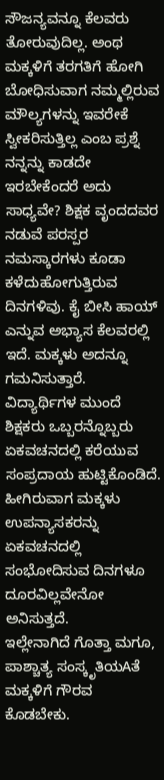ಸೌಜನ್ಯವನ್ನೂ ಕೆಲವರು ತೋರುವುದಿಲ್ಲ. ಅಂಥ ಮಕ್ಕಳಿಗೆ ತರಗತಿಗೆ ಹೋಗಿ ಬೋಧಿಸುವಾಗ ನಮ್ಮಲ್ಲಿರುವ ಮೌಲ್ಯಗಳನ್ನು ಇವರೇಕೆ ಸ್ವೀಕರಿಸುತ್ತಿಲ್ಲ ಎಂಬ ಪ್ರಶ್ನೆ ನನ್ನನ್ನು ಕಾಡದೇ ಇರಬೇಕೆಂದರೆ ಅದು ಸಾಧ್ಯವೇ? ಶಿಕ್ಷಕ ವೃಂದದವರ ನಡುವೆ ಪರಸ್ಪರ ನಮಸ್ಕಾರಗಳು ಕೂಡಾ ಕಳೆದುಹೋಗುತ್ತಿರುವ ದಿನಗಳಿವು. ಕೈ ಬೀಸಿ ಹಾಯ್ ಎನ್ನುವ ಅಭ್ಯಾಸ ಕೆಲವರಲ್ಲಿ ಇದೆ. ಮಕ್ಕಳು ಅದನ್ನೂ ಗಮನಿಸುತ್ತಾರೆ. ವಿದ್ಯಾರ್ಥಿಗಳ ಮುಂದೆ ಶಿಕ್ಷಕರು ಒಬ್ಬರನ್ನೊಬ್ಬರು ಏಕವಚನದಲ್ಲಿ ಕರೆಯುವ ಸಂಪ್ರದಾಯ ಹುಟ್ಟಿಕೊಂಡಿದೆ. ಹೀಗಿರುವಾಗ ಮಕ್ಕಳು ಉಪನ್ಯಾಸಕರನ್ನು ಏಕವಚನದಲ್ಲಿ ಸಂಭೋದಿಸುವ ದಿನಗಳೂ ದೂರವಿಲ್ಲವೇನೋ ಅನಿಸುತ್ತದೆ.
ಇಲ್ಲೇನಾಗಿದೆ ಗೊತ್ತಾ ಮಗೂ, ಪಾಶ್ಚಾತ್ಯ ಸಂಸ್ಕೃತಿಯAತೆ ಮಕ್ಕಳಿಗೆ ಗೌರವ ಕೊಡಬೇಕು.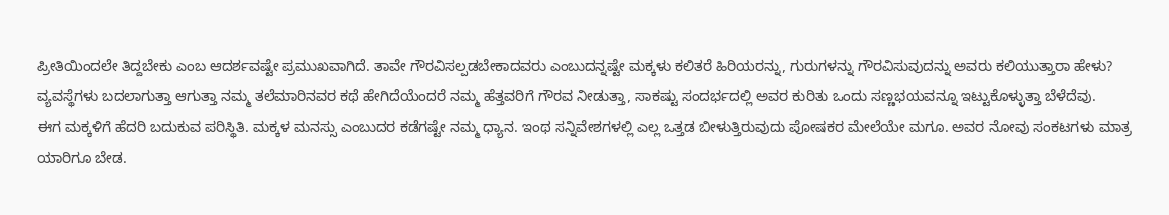ಪ್ರೀತಿಯಿಂದಲೇ ತಿದ್ದಬೇಕು ಎಂಬ ಆದರ್ಶವಷ್ಟೇ ಪ್ರಮುಖವಾಗಿದೆ. ತಾವೇ ಗೌರವಿಸಲ್ಪಡಬೇಕಾದವರು ಎಂಬುದನ್ನಷ್ಟೇ ಮಕ್ಕಳು ಕಲಿತರೆ ಹಿರಿಯರನ್ನು, ಗುರುಗಳನ್ನು ಗೌರವಿಸುವುದನ್ನು ಅವರು ಕಲಿಯುತ್ತಾರಾ ಹೇಳು? ವ್ಯವಸ್ಥೆಗಳು ಬದಲಾಗುತ್ತಾ ಆಗುತ್ತಾ ನಮ್ಮ ತಲೆಮಾರಿನವರ ಕಥೆ ಹೇಗಿದೆಯೆಂದರೆ ನಮ್ಮ ಹೆತ್ತವರಿಗೆ ಗೌರವ ನೀಡುತ್ತಾ, ಸಾಕಷ್ಟು ಸಂದರ್ಭದಲ್ಲಿ ಅವರ ಕುರಿತು ಒಂದು ಸಣ್ಣಭಯವನ್ನೂ ಇಟ್ಟುಕೊಳ್ಳುತ್ತಾ ಬೆಳೆದೆವು.
ಈಗ ಮಕ್ಕಳಿಗೆ ಹೆದರಿ ಬದುಕುವ ಪರಿಸ್ಥಿತಿ. ಮಕ್ಕಳ ಮನಸ್ಸು ಎಂಬುದರ ಕಡೆಗಷ್ಟೇ ನಮ್ಮ ಧ್ಯಾನ. ಇಂಥ ಸನ್ನಿವೇಶಗಳಲ್ಲಿ ಎಲ್ಲ ಒತ್ತಡ ಬೀಳುತ್ತಿರುವುದು ಪೋಷಕರ ಮೇಲೆಯೇ ಮಗೂ. ಅವರ ನೋವು ಸಂಕಟಗಳು ಮಾತ್ರ ಯಾರಿಗೂ ಬೇಡ.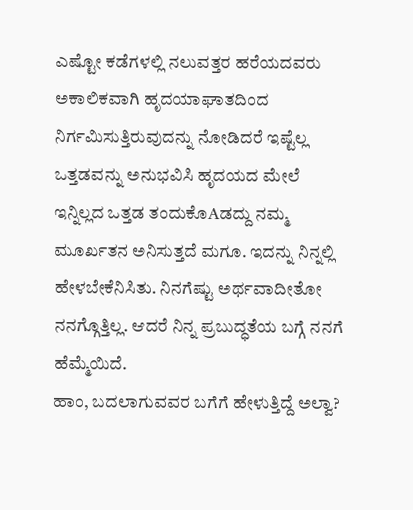ಎಷ್ಟೋ ಕಡೆಗಳಲ್ಲಿ ನಲುವತ್ತರ ಹರೆಯದವರು ಅಕಾಲಿಕವಾಗಿ ಹೃದಯಾಘಾತದಿಂದ ನಿರ್ಗಮಿಸುತ್ತಿರುವುದನ್ನು ನೋಡಿದರೆ ಇಷ್ಟೆಲ್ಲ ಒತ್ತಡವನ್ನು ಅನುಭವಿಸಿ ಹೃದಯದ ಮೇಲೆ ಇನ್ನಿಲ್ಲದ ಒತ್ತಡ ತಂದುಕೊAಡದ್ದು ನಮ್ಮ ಮೂರ್ಖತನ ಅನಿಸುತ್ತದೆ ಮಗೂ. ಇದನ್ನು ನಿನ್ನಲ್ಲಿ ಹೇಳಬೇಕೆನಿಸಿತು. ನಿನಗೆಷ್ಟು ಅರ್ಥವಾದೀತೋ ನನಗ್ಗೊತ್ತಿಲ್ಲ. ಆದರೆ ನಿನ್ನ ಪ್ರಬುದ್ಧತೆಯ ಬಗ್ಗೆ ನನಗೆ ಹೆಮ್ಮೆಯಿದೆ.
ಹಾಂ, ಬದಲಾಗುವವರ ಬಗೆಗೆ ಹೇಳುತ್ತಿದ್ದೆ ಅಲ್ವಾ?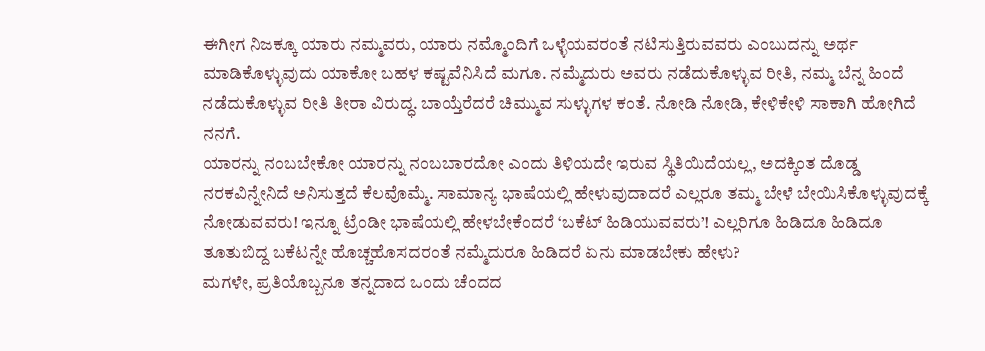ಈಗೀಗ ನಿಜಕ್ಕೂ ಯಾರು ನಮ್ಮವರು, ಯಾರು ನಮ್ಮೊಂದಿಗೆ ಒಳ್ಳೆಯವರಂತೆ ನಟಿಸುತ್ತಿರುವವರು ಎಂಬುದನ್ನು ಅರ್ಥ ಮಾಡಿಕೊಳ್ಳುವುದು ಯಾಕೋ ಬಹಳ ಕಷ್ಟವೆನಿಸಿದೆ ಮಗೂ. ನಮ್ಮೆದುರು ಅವರು ನಡೆದುಕೊಳ್ಳುವ ರೀತಿ, ನಮ್ಮ ಬೆನ್ನ ಹಿಂದೆ ನಡೆದುಕೊಳ್ಳುವ ರೀತಿ ತೀರಾ ವಿರುದ್ಧ. ಬಾಯ್ತೆರೆದರೆ ಚಿಮ್ಮುವ ಸುಳ್ಳುಗಳ ಕಂತೆ. ನೋಡಿ ನೋಡಿ, ಕೇಳಿಕೇಳಿ ಸಾಕಾಗಿ ಹೋಗಿದೆ ನನಗೆ.
ಯಾರನ್ನು ನಂಬಬೇಕೋ ಯಾರನ್ನು ನಂಬಬಾರದೋ ಎಂದು ತಿಳಿಯದೇ ಇರುವ ಸ್ಥಿತಿಯಿದೆಯಲ್ಲ, ಅದಕ್ಕಿಂತ ದೊಡ್ಡ ನರಕವಿನ್ನೇನಿದೆ ಅನಿಸುತ್ತದೆ ಕೆಲವೊಮ್ಮೆ. ಸಾಮಾನ್ಯ ಭಾಷೆಯಲ್ಲಿ ಹೇಳುವುದಾದರೆ ಎಲ್ಲರೂ ತಮ್ಮ ಬೇಳೆ ಬೇಯಿಸಿಕೊಳ್ಳುವುದಕ್ಕೆ ನೋಡುವವರು! ಇನ್ನೂ ಟ್ರೆಂಡೀ ಭಾಷೆಯಲ್ಲಿ ಹೇಳಬೇಕೆಂದರೆ ‘ಬಕೆಟ್ ಹಿಡಿಯುವವರು’! ಎಲ್ಲರಿಗೂ ಹಿಡಿದೂ ಹಿಡಿದೂ ತೂತುಬಿದ್ದ ಬಕೆಟನ್ನೇ ಹೊಚ್ಚಹೊಸದರಂತೆ ನಮ್ಮೆದುರೂ ಹಿಡಿದರೆ ಏನು ಮಾಡಬೇಕು ಹೇಳು?
ಮಗಳೇ, ಪ್ರತಿಯೊಬ್ಬನೂ ತನ್ನದಾದ ಒಂದು ಚೆಂದದ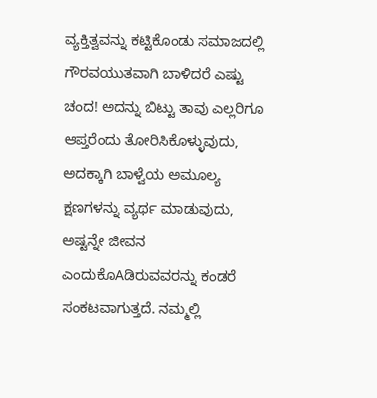ವ್ಯಕ್ತಿತ್ವವನ್ನು ಕಟ್ಟಿಕೊಂಡು ಸಮಾಜದಲ್ಲಿ ಗೌರವಯುತವಾಗಿ ಬಾಳಿದರೆ ಎಷ್ಟು ಚಂದ! ಅದನ್ನು ಬಿಟ್ಟು ತಾವು ಎಲ್ಲರಿಗೂ ಆಪ್ತರೆಂದು ತೋರಿಸಿಕೊಳ್ಳುವುದು, ಅದಕ್ಕಾಗಿ ಬಾಳ್ವೆಯ ಅಮೂಲ್ಯ ಕ್ಷಣಗಳನ್ನು ವ್ಯರ್ಥ ಮಾಡುವುದು, ಅಷ್ಟನ್ನೇ ಜೀವನ ಎಂದುಕೊAಡಿರುವವರನ್ನು ಕಂಡರೆ ಸಂಕಟವಾಗುತ್ತದೆ. ನಮ್ಮಲ್ಲಿ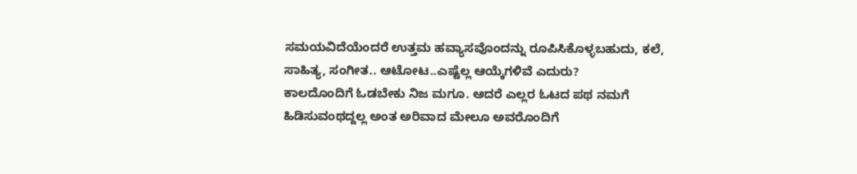ಸಮಯವಿದೆಯೆಂದರೆ ಉತ್ತಮ ಹವ್ಯಾಸವೊಂದನ್ನು ರೂಪಿಸಿಕೊಳ್ಳಬಹುದು, ಕಲೆ, ಸಾಹಿತ್ಯ, ಸಂಗೀತ.. ಆಟೋಟ..ಎಷ್ಟೆಲ್ಲ ಆಯ್ಕೆಗಳಿವೆ ಎದುರು?
ಕಾಲದೊಂದಿಗೆ ಓಡಬೇಕು ನಿಜ ಮಗೂ. ಆದರೆ ಎಲ್ಲರ ಓಟದ ಪಥ ನಮಗೆ ಹಿಡಿಸುವಂಥದ್ದಲ್ಲ ಅಂತ ಅರಿವಾದ ಮೇಲೂ ಅವರೊಂದಿಗೆ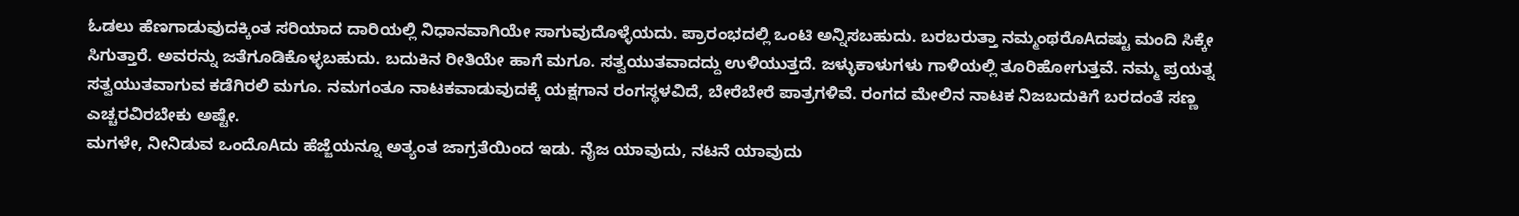ಓಡಲು ಹೆಣಗಾಡುವುದಕ್ಕಿಂತ ಸರಿಯಾದ ದಾರಿಯಲ್ಲಿ ನಿಧಾನವಾಗಿಯೇ ಸಾಗುವುದೊಳ್ಳೆಯದು. ಪ್ರಾರಂಭದಲ್ಲಿ ಒಂಟಿ ಅನ್ನಿಸಬಹುದು. ಬರಬರುತ್ತಾ ನಮ್ಮಂಥರೊAದಷ್ಟು ಮಂದಿ ಸಿಕ್ಕೇ ಸಿಗುತ್ತಾರೆ. ಅವರನ್ನು ಜತೆಗೂಡಿಕೊಳ್ಳಬಹುದು. ಬದುಕಿನ ರೀತಿಯೇ ಹಾಗೆ ಮಗೂ. ಸತ್ವಯುತವಾದದ್ದು ಉಳಿಯುತ್ತದೆ. ಜಳ್ಳುಕಾಳುಗಳು ಗಾಳಿಯಲ್ಲಿ ತೂರಿಹೋಗುತ್ತವೆ. ನಮ್ಮ ಪ್ರಯತ್ನ ಸತ್ವಯುತವಾಗುವ ಕಡೆಗಿರಲಿ ಮಗೂ. ನಮಗಂತೂ ನಾಟಕವಾಡುವುದಕ್ಕೆ ಯಕ್ಷಗಾನ ರಂಗಸ್ಥಳವಿದೆ, ಬೇರೆಬೇರೆ ಪಾತ್ರಗಳಿವೆ. ರಂಗದ ಮೇಲಿನ ನಾಟಕ ನಿಜಬದುಕಿಗೆ ಬರದಂತೆ ಸಣ್ಣ ಎಚ್ಚರವಿರಬೇಕು ಅಷ್ಟೇ.
ಮಗಳೇ, ನೀನಿಡುವ ಒಂದೊAದು ಹೆಜ್ಜೆಯನ್ನೂ ಅತ್ಯಂತ ಜಾಗ್ರತೆಯಿಂದ ಇಡು. ನೈಜ ಯಾವುದು, ನಟನೆ ಯಾವುದು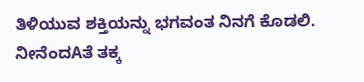ತಿಳಿಯುವ ಶಕ್ತಿಯನ್ನು ಭಗವಂತ ನಿನಗೆ ಕೊಡಲಿ. ನೀನೆಂದAತೆ ತಕ್ಕ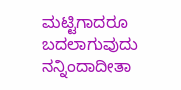ಮಟ್ಟಿಗಾದರೂ ಬದಲಾಗುವುದು ನನ್ನಿಂದಾದೀತಾ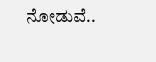ನೋಡುವೆ..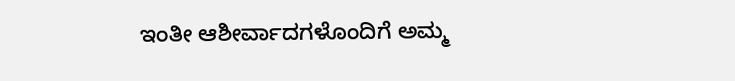ಇಂತೀ ಆಶೀರ್ವಾದಗಳೊಂದಿಗೆ ಅಮ್ಮ